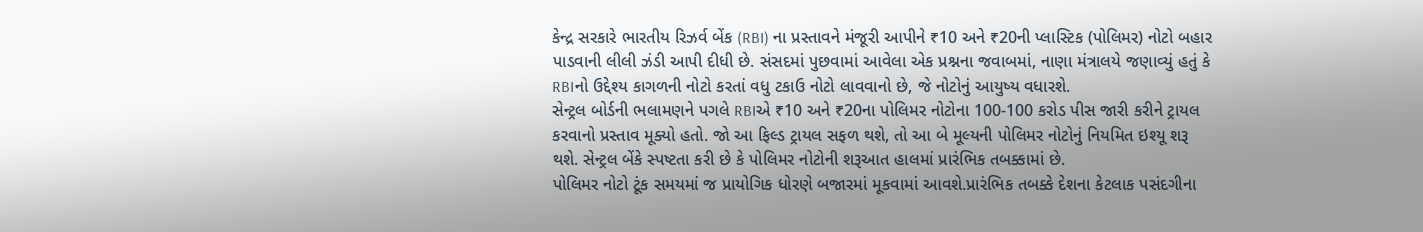કેન્દ્ર સરકારે ભારતીય રિઝર્વ બેંક (RBI) ના પ્રસ્તાવને મંજૂરી આપીને ₹10 અને ₹20ની પ્લાસ્ટિક (પોલિમર) નોટો બહાર પાડવાની લીલી ઝંડી આપી દીધી છે. સંસદમાં પુછવામાં આવેલા એક પ્રશ્નના જવાબમાં, નાણા મંત્રાલયે જણાવ્યું હતું કે RBIનો ઉદ્દેશ્ય કાગળની નોટો કરતાં વધુ ટકાઉ નોટો લાવવાનો છે, જે નોટોનું આયુષ્ય વધારશે.
સેન્ટ્રલ બોર્ડની ભલામણને પગલે RBIએ ₹10 અને ₹20ના પોલિમર નોટોના 100-100 કરોડ પીસ જારી કરીને ટ્રાયલ કરવાનો પ્રસ્તાવ મૂક્યો હતો. જો આ ફિલ્ડ ટ્રાયલ સફળ થશે, તો આ બે મૂલ્યની પોલિમર નોટોનું નિયમિત ઇશ્યૂ શરૂ થશે. સેન્ટ્રલ બેંકે સ્પષ્ટતા કરી છે કે પોલિમર નોટોની શરૂઆત હાલમાં પ્રારંભિક તબક્કામાં છે.
પોલિમર નોટો ટૂંક સમયમાં જ પ્રાયોગિક ધોરણે બજારમાં મૂકવામાં આવશે.પ્રારંભિક તબક્કે દેશના કેટલાક પસંદગીના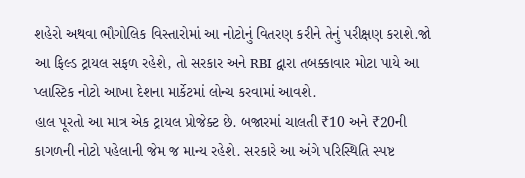શહેરો અથવા ભૌગોલિક વિસ્તારોમાં આ નોટોનું વિતરણ કરીને તેનું પરીક્ષણ કરાશે.જો આ ફિલ્ડ ટ્રાયલ સફળ રહેશે, તો સરકાર અને RBI દ્વારા તબક્કાવાર મોટા પાયે આ પ્લાસ્ટિક નોટો આખા દેશના માર્કેટમાં લોન્ચ કરવામાં આવશે.
હાલ પૂરતો આ માત્ર એક ટ્રાયલ પ્રોજેક્ટ છે. બજારમાં ચાલતી ₹10 અને ₹20ની કાગળની નોટો પહેલાની જેમ જ માન્ય રહેશે. સરકારે આ અંગે પરિસ્થિતિ સ્પષ્ટ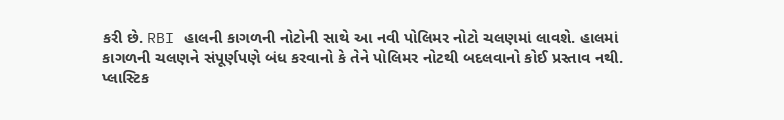કરી છે. RBI હાલની કાગળની નોટોની સાથે આ નવી પોલિમર નોટો ચલણમાં લાવશે. હાલમાં કાગળની ચલણને સંપૂર્ણપણે બંધ કરવાનો કે તેને પોલિમર નોટથી બદલવાનો કોઈ પ્રસ્તાવ નથી.
પ્લાસ્ટિક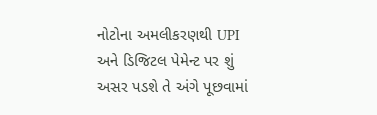નોટોના અમલીકરણથી UPI અને ડિજિટલ પેમેન્ટ પર શું અસર પડશે તે અંગે પૂછવામાં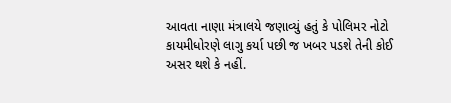આવતા નાણા મંત્રાલયે જણાવ્યું હતું કે પોલિમર નોટો કાયમીધોરણે લાગુ કર્યા પછી જ ખબર પડશે તેની કોઈ અસર થશે કે નહીં.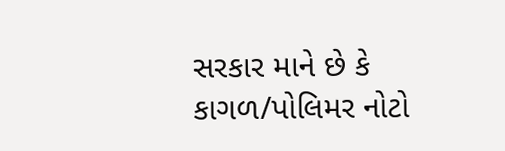સરકાર માને છે કે કાગળ/પોલિમર નોટો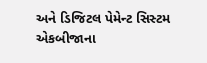અને ડિજિટલ પેમેન્ટ સિસ્ટમ એકબીજાના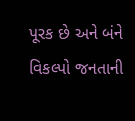પૂરક છે અને બંને વિકલ્પો જનતાની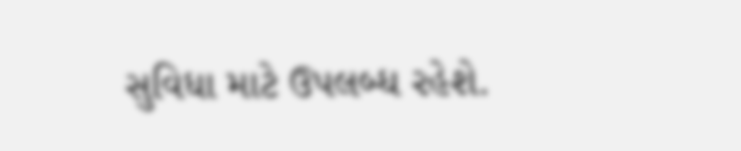સુવિધા માટે ઉપલબ્ધ રહેશે.